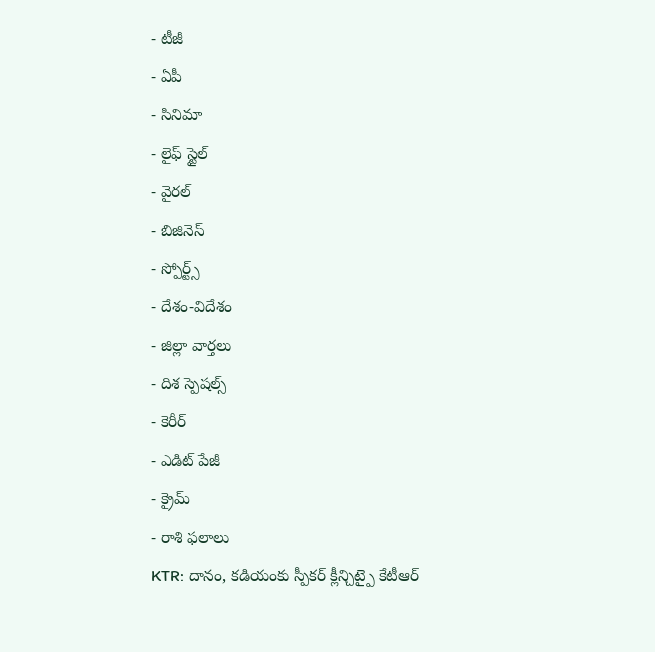- టీజీ
- ఏపీ
- సినిమా
- లైఫ్ స్టైల్
- వైరల్
- బిజినెస్
- స్పోర్ట్స్
- దేశం-విదేశం
- జిల్లా వార్తలు
- దిశ స్పెషల్స్
- కెరీర్
- ఎడిట్ పేజీ
- క్రైమ్
- రాశి ఫలాలు
KTR: దానం, కడియంకు స్పీకర్ క్లీన్చిట్పై కేటీఆర్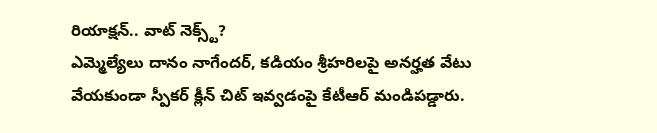రియాక్షన్.. వాట్ నెక్స్ట్?
ఎమ్మెల్యేలు దానం నాగేందర్, కడియం శ్రీహరిలపై అనర్హత వేటు వేయకుండా స్పీకర్ క్లీన్ చిట్ ఇవ్వడంపై కేటీఆర్ మండిపడ్డారు.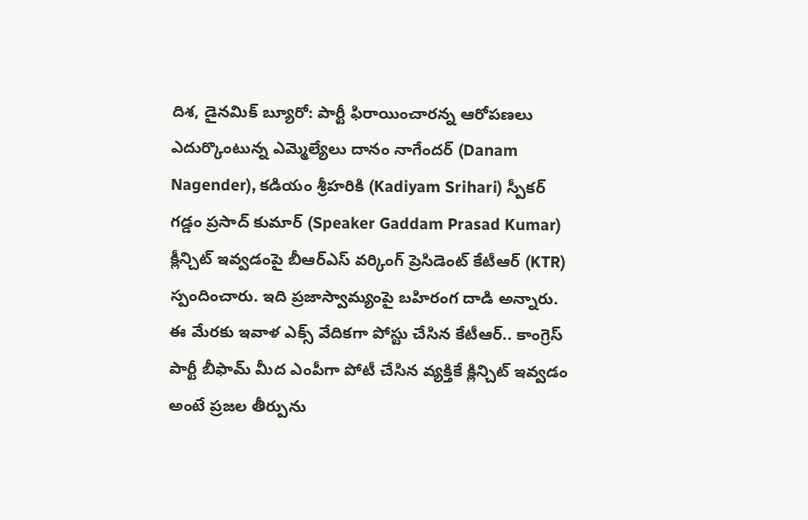దిశ, డైనమిక్ బ్యూరో: పార్టీ ఫిరాయించారన్న ఆరోపణలు ఎదుర్కొంటున్న ఎమ్మెల్యేలు దానం నాగేందర్ (Danam Nagender), కడియం శ్రీహరికి (Kadiyam Srihari) స్పీకర్ గడ్డం ప్రసాద్ కుమార్ (Speaker Gaddam Prasad Kumar) క్లీన్చిట్ ఇవ్వడంపై బీఆర్ఎస్ వర్కింగ్ ప్రెసిడెంట్ కేటీఆర్ (KTR) స్పందించారు. ఇది ప్రజాస్వామ్యంపై బహిరంగ దాడి అన్నారు. ఈ మేరకు ఇవాళ ఎక్స్ వేదికగా పోస్టు చేసిన కేటీఆర్.. కాంగ్రెస్ పార్టీ బీఫామ్ మీద ఎంపీగా పోటీ చేసిన వ్యక్తికే క్లిన్చిట్ ఇవ్వడం అంటే ప్రజల తీర్పును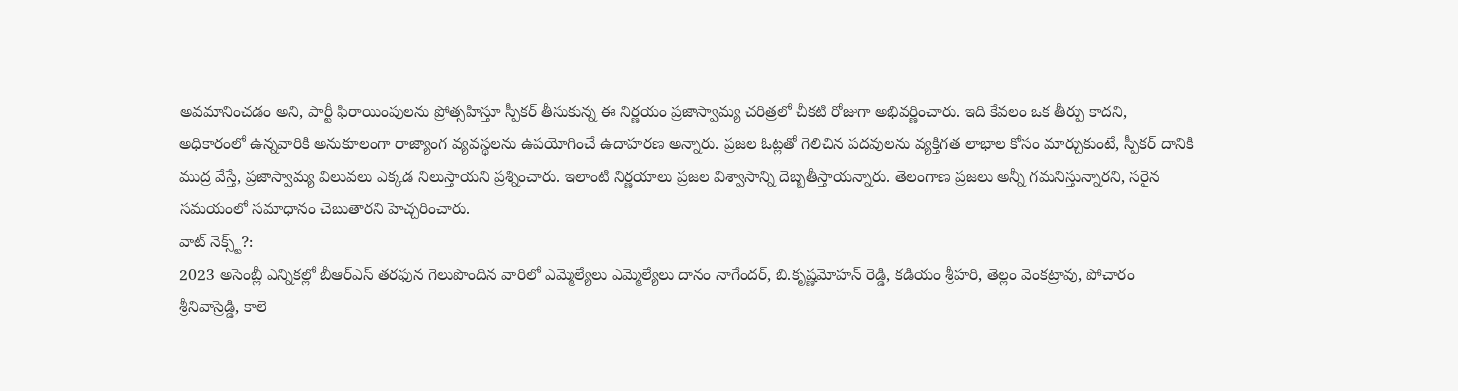అవమానించడం అని, పార్టీ ఫిరాయింపులను ప్రోత్సహిస్తూ స్పీకర్ తీసుకున్న ఈ నిర్ణయం ప్రజాస్వామ్య చరిత్రలో చీకటి రోజుగా అభివర్ణించారు. ఇది కేవలం ఒక తీర్పు కాదని, అధికారంలో ఉన్నవారికి అనుకూలంగా రాజ్యాంగ వ్యవస్థలను ఉపయోగించే ఉదాహరణ అన్నారు. ప్రజల ఓట్లతో గెలిచిన పదవులను వ్యక్తిగత లాభాల కోసం మార్చుకుంటే, స్పీకర్ దానికి ముద్ర వేస్తే, ప్రజాస్వామ్య విలువలు ఎక్కడ నిలుస్తాయని ప్రశ్నించారు. ఇలాంటి నిర్ణయాలు ప్రజల విశ్వాసాన్ని దెబ్బతీస్తాయన్నారు. తెలంగాణ ప్రజలు అన్నీ గమనిస్తున్నారని, సరైన సమయంలో సమాధానం చెబుతారని హెచ్చరించారు.
వాట్ నెక్స్ట్?:
2023 అసెంబ్లీ ఎన్నికల్లో బీఆర్ఎస్ తరఫున గెలుపొందిన వారిలో ఎమ్మెల్యేలు ఎమ్మెల్యేలు దానం నాగేందర్, బి.కృష్ణమోహన్ రెడ్డి, కడియం శ్రీహరి, తెల్లం వెంకట్రావు, పోచారం శ్రీనివాస్రెడ్డి, కాలె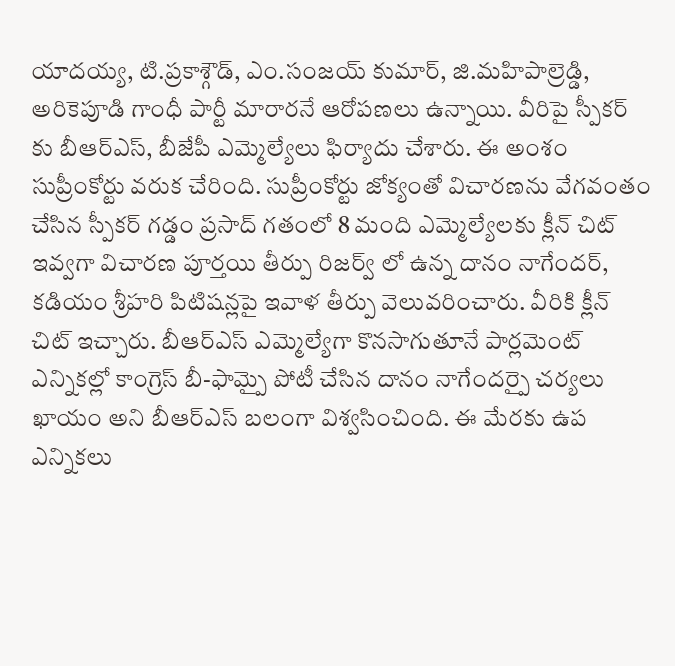యాదయ్య, టి.ప్రకాశ్గౌడ్, ఎం.సంజయ్ కుమార్, జి.మహిపాల్రెడ్డి, అరికెపూడి గాంధీ పార్టీ మారారనే ఆరోపణలు ఉన్నాయి. వీరిపై స్పీకర్ కు బీఆర్ఎస్, బీజేపీ ఎమ్మెల్యేలు ఫిర్యాదు చేశారు. ఈ అంశం సుప్రీంకోర్టు వరుక చేరింది. సుప్రీంకోర్టు జోక్యంతో విచారణను వేగవంతం చేసిన స్పీకర్ గడ్డం ప్రసాద్ గతంలో 8 మంది ఎమ్మెల్యేలకు క్లీన్ చిట్ ఇవ్వగా విచారణ పూర్తయి తీర్పు రిజర్వ్ లో ఉన్న దానం నాగేందర్, కడియం శ్రీహరి పిటిషన్లపై ఇవాళ తీర్పు వెలువరించారు. వీరికి క్లీన్ చిట్ ఇచ్చారు. బీఆర్ఎస్ ఎమ్మెల్యేగా కొనసాగుతూనే పార్లమెంట్ ఎన్నికల్లో కాంగ్రెస్ బీ-ఫామ్పై పోటీ చేసిన దానం నాగేందర్పై చర్యలు ఖాయం అని బీఆర్ఎస్ బలంగా విశ్వసించింది. ఈ మేరకు ఉప ఎన్నికలు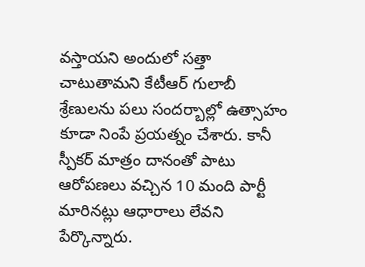వస్తాయని అందులో సత్తా చాటుతామని కేటీఆర్ గులాబీ శ్రేణులను పలు సందర్బాల్లో ఉత్సాహం కూడా నింపే ప్రయత్నం చేశారు. కానీ స్పీకర్ మాత్రం దానంతో పాటు ఆరోపణలు వచ్చిన 10 మంది పార్టీ మారినట్లు ఆధారాలు లేవని పేర్కొన్నారు.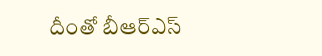దీంతో బీఆర్ఎస్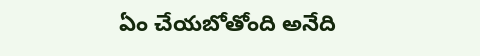ఏం చేయబోతోంది అనేది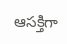ఆసక్తిగా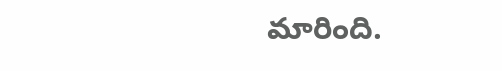మారింది.